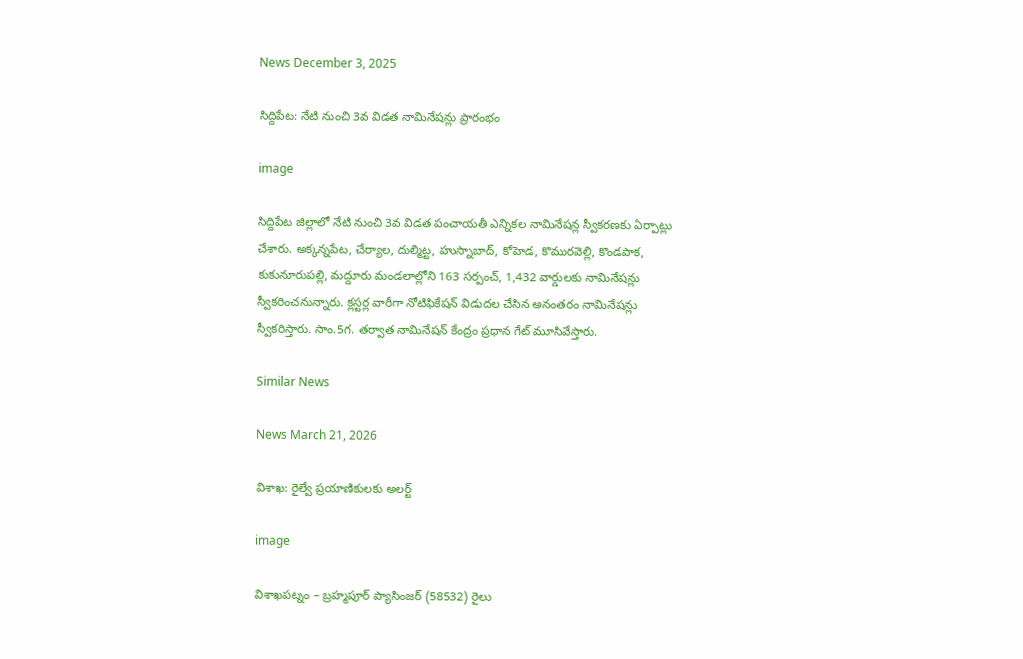News December 3, 2025

సిద్దిపేట: నేటి నుంచి 3వ విడత నామినేషన్లు ప్రారంభం

image

సిద్దిపేట జిల్లాలో నేటి నుంచి 3వ విడత పంచాయతీ ఎన్నికల నామినేషన్ల స్వీకరణకు ఏర్పాట్లు చేశారు. అక్కన్నపేట, చేర్యాల, దుల్మిట్ట, హుస్నాబాద్, కోహెడ, కొమురవెల్లి, కొండపాక, కుకునూరుపల్లి, మద్దూరు మండలాల్లోని 163 సర్పంచ్, 1,432 వార్డులకు నామినేషన్లు స్వీకరించనున్నారు. క్లస్టర్ల వారీగా నోటిఫికేషన్ విడుదల చేసిన అనంతరం నామినేషన్లు స్వీకరిస్తారు. సాం.5గ. తర్వాత నామినేషన్ కేంద్రం ప్రధాన గేట్ మూసివేస్తారు.

Similar News

News March 21, 2026

విశాఖ: రైల్వే ప్రయాణికులకు అలర్ట్

image

విశాఖపట్నం – బ్రహ్మపూర్ ప్యాసింజర్ (58532) రైలు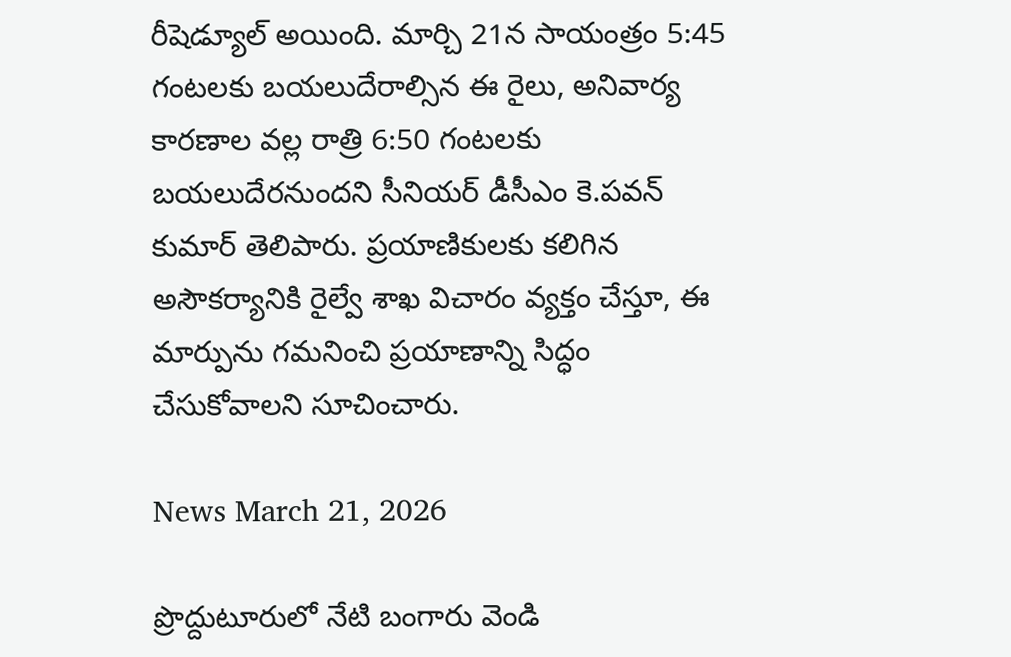రీషెడ్యూల్ అయింది. మార్చి 21న సాయంత్రం 5:45 గంటలకు బయలుదేరాల్సిన ఈ రైలు, అనివార్య కారణాల వల్ల రాత్రి 6:50 గంటలకు బయలుదేరనుందని సీనియర్ డీసీఎం కె.పవన్ కుమార్ తెలిపారు. ప్రయాణికులకు కలిగిన అసౌకర్యానికి రైల్వే శాఖ విచారం వ్యక్తం చేస్తూ, ఈ మార్పును గమనించి ప్రయాణాన్ని సిద్ధం చేసుకోవాలని సూచించారు.

News March 21, 2026

ప్రొద్దుటూరులో నేటి బంగారు వెండి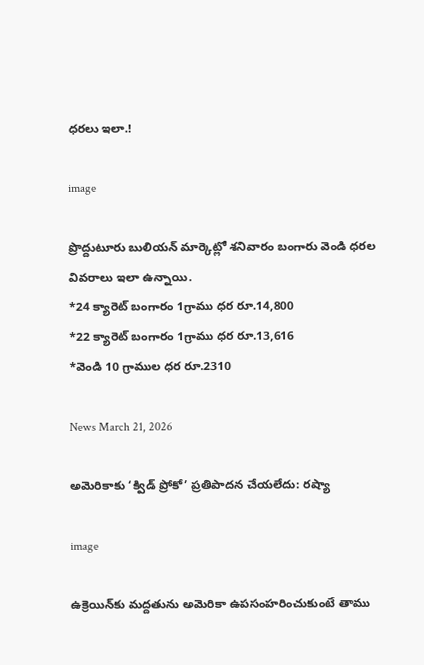ధరలు ఇలా.!

image

ప్రొద్దుటూరు బులియన్ మార్కెట్లో శనివారం బంగారు వెండి ధరల వివరాలు ఇలా ఉన్నాయి.
*24 క్యారెట్ బంగారం 1గ్రాము ధర రూ.14,800
*22 క్యారెట్ బంగారం 1గ్రాము ధర రూ.13,616
*వెండి 10 గ్రాముల ధర రూ.2310

News March 21, 2026

అమెరికాకు ‘క్విడ్ ప్రోకో’ ప్రతిపాదన చేయలేదు: రష్యా

image

ఉక్రెయిన్‌కు మద్దతును అమెరికా ఉపసంహరించుకుంటే తాము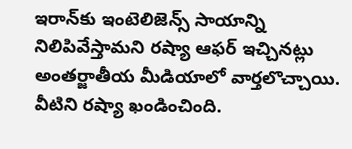ఇరాన్‌కు ఇంటెలిజెన్స్ సాయాన్ని నిలిపివేస్తామని రష్యా ఆఫర్ ఇచ్చినట్లు అంతర్జాతీయ మీడియాలో వార్తలొచ్చాయి. వీటిని రష్యా ఖండించింది.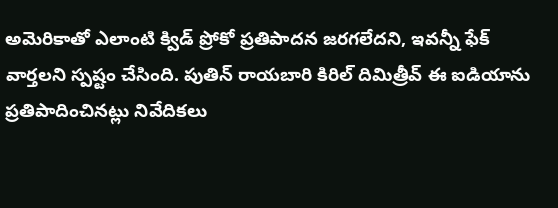అమెరికాతో ఎలాంటి క్విడ్ ప్రోకో ప్రతిపాదన జరగలేదని, ఇవన్నీ ఫేక్ వార్తలని స్పష్టం చేసింది. పుతిన్ రాయబారి కిరిల్ దిమిత్రీవ్ ఈ ఐడియాను ప్రతిపాదించినట్లు నివేదికలు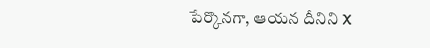పేర్కొనగా, ఆయన దీనిని X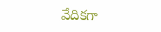వేదికగా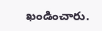ఖండించారు.